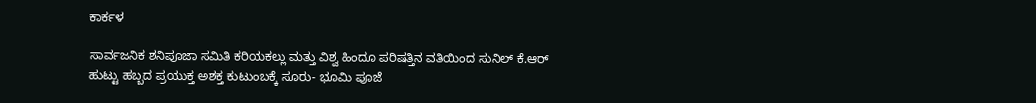ಕಾರ್ಕಳ

ಸಾರ್ವಜನಿಕ ಶನಿಪೂಜಾ ಸಮಿತಿ ಕರಿಯಕಲ್ಲು ಮತ್ತು ವಿಶ್ವ ಹಿಂದೂ ಪರಿಷತ್ತಿನ ವತಿಯಿಂದ ಸುನಿಲ್ ಕೆ.ಆರ್ ಹುಟ್ಟು ಹಬ್ಬದ ಪ್ರಯುಕ್ತ ಅಶಕ್ತ ಕುಟುಂಬಕ್ಕೆ ಸೂರು- ಭೂಮಿ ಪೂಜೆ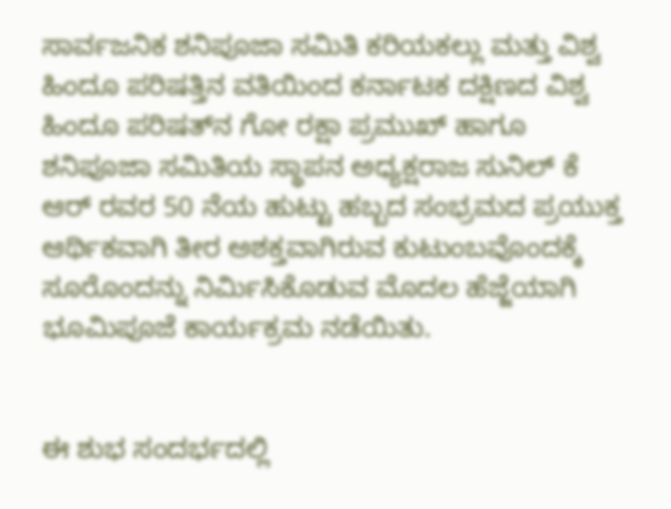ಸಾರ್ವಜನಿಕ ಶನಿಪೂಜಾ ಸಮಿತಿ ಕರಿಯಕಲ್ಲು ಮತ್ತು ವಿಶ್ವ ಹಿಂದೂ ಪರಿಷತ್ತಿನ ವತಿಯಿಂದ ಕರ್ನಾಟಕ ದಕ್ಷಿಣದ ವಿಶ್ವ ಹಿಂದೂ ಪರಿಷತ್‌ನ ಗೋ ರಕ್ಷಾ ಪ್ರಮುಖ್ ಹಾಗೂ ಶನಿಪೂಜಾ ಸಮಿತಿಯ ಸ್ಥಾಪನ ಅಧ್ಯಕ್ಷರಾಜ ಸುನಿಲ್ ಕೆ ಆರ್ ರವರ 50 ನೆಯ ಹುಟ್ಟು ಹಬ್ಬದ ಸಂಭ್ರಮದ ಪ್ರಯುಕ್ತ ಆರ್ಥಿಕವಾಗಿ ತೀರ ಅಶಕ್ತವಾಗಿರುವ ಕುಟುಂಬವೊಂದಕ್ಕೆ ಸೂರೊಂದನ್ನು ನಿರ್ಮಿಸಿಕೊಡುವ ಮೊದಲ ಹೆಜ್ಜೆಯಾಗಿ ಭೂಮಿಪೂಜೆ ಕಾರ್ಯಕ್ರಮ ನಡೆಯಿತು.


ಈ ಶುಭ ಸಂದರ್ಭದಲ್ಲಿ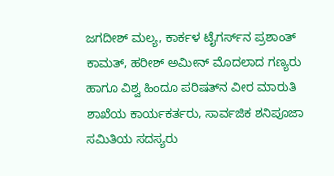ಜಗದೀಶ್ ಮಲ್ಯ, ಕಾರ್ಕಳ ಟೈಗರ್ಸ್‌ನ ಪ್ರಶಾಂತ್ ಕಾಮತ್, ಹರೀಶ್ ಅಮೀನ್ ಮೊದಲಾದ ಗಣ್ಯರು ಹಾಗೂ ವಿಶ್ವ ಹಿಂದೂ ಪರಿಷತ್‌ನ ವೀರ ಮಾರುತಿ ಶಾಖೆಯ ಕಾರ್ಯಕರ್ತರು, ಸಾರ್ವಜಿಕ ಶನಿಪೂಜಾ ಸಮಿತಿಯ ಸದಸ್ಯರು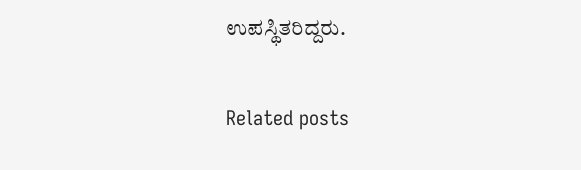ಉಪಸ್ಥಿತರಿದ್ದರು.

Related posts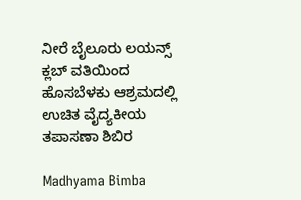ನೀರೆ ಬೈಲೂರು ಲಯನ್ಸ್ ಕ್ಲಬ್ ವತಿಯಿಂದ ಹೊಸಬೆಳಕು ಆಶ್ರಮದಲ್ಲಿ ಉಚಿತ ವೈದ್ಯಕೀಯ ತಪಾಸಣಾ ಶಿಬಿರ

Madhyama Bimba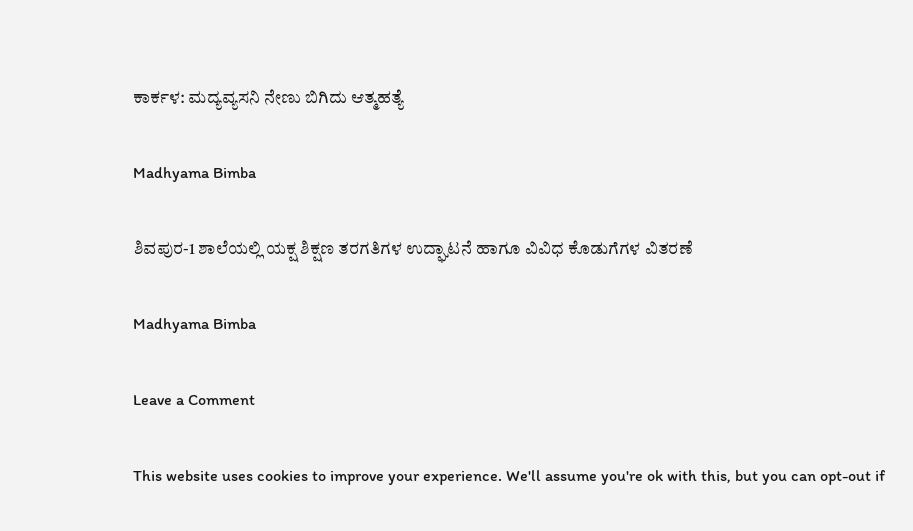ಕಾರ್ಕಳ: ಮದ್ಯವ್ಯಸನಿ ನೇಣು ಬಿಗಿದು ಆತ್ಮಹತ್ಯೆ

Madhyama Bimba

ಶಿವಪುರ-1 ಶಾಲೆಯಲ್ಲಿ ಯಕ್ಷ ಶಿಕ್ಷಣ ತರಗತಿಗಳ ಉದ್ಘಾಟನೆ ಹಾಗೂ ವಿವಿಧ ಕೊಡುಗೆಗಳ ವಿತರಣೆ

Madhyama Bimba

Leave a Comment

This website uses cookies to improve your experience. We'll assume you're ok with this, but you can opt-out if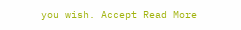you wish. Accept Read More